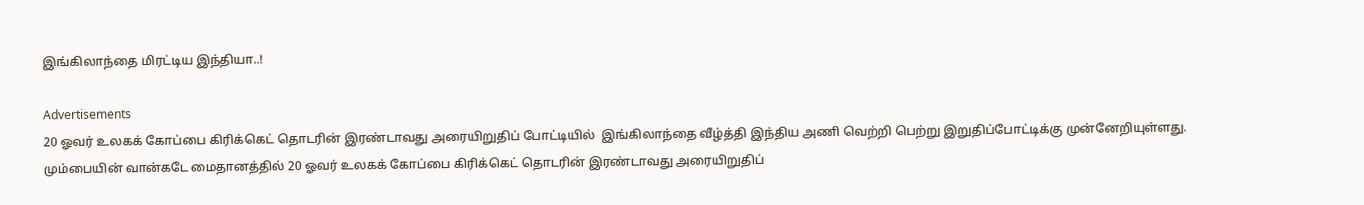இங்கிலாந்தை மிரட்டிய இந்தியா..!

Advertisements
20 ஓவர் உலகக் கோப்பை கிரிக்கெட் தொடரின் இரண்டாவது அரையிறுதிப் போட்டியில்  இங்கிலாந்தை வீழ்த்தி இந்திய அணி வெற்றி பெற்று இறுதிப்போட்டிக்கு முன்னேறியுள்ளது.
மும்பையின் வான்கடே மைதானத்தில் 20 ஓவர் உலகக் கோப்பை கிரிக்கெட் தொடரின் இரண்டாவது அரையிறுதிப்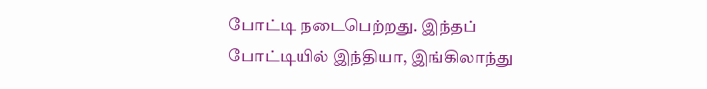போட்டி நடைபெற்றது. இந்தப் போட்டியில் இந்தியா, இங்கிலாந்து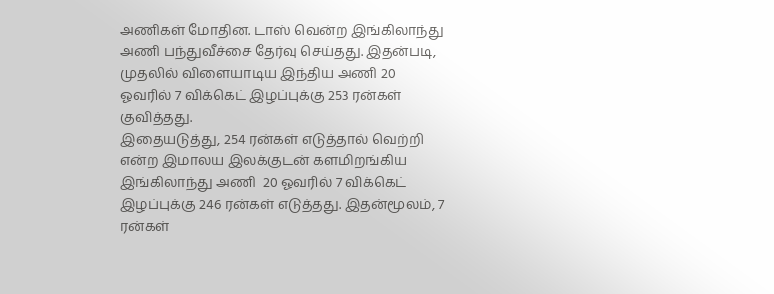அணிகள் மோதின. டாஸ் வென்ற இங்கிலாந்து அணி பந்துவீச்சை தேர்வு செய்தது. இதன்படி, முதலில் விளையாடிய இந்திய அணி 20 ஓவரில் 7 விக்கெட் இழப்புக்கு 253 ரன்கள் குவித்தது.
இதையடுத்து, 254 ரன்கள் எடுத்தால் வெற்றி என்ற இமாலய இலக்குடன் களமிறங்கிய இங்கிலாந்து அணி  20 ஓவரில் 7 விக்கெட் இழப்புக்கு 246 ரன்கள் எடுத்தது. இதன்மூலம், 7 ரன்கள்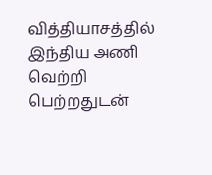வித்தியாசத்தில் இந்திய அணி வெற்றி பெற்றதுடன்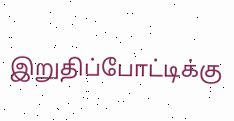இறுதிப்போட்டிக்கு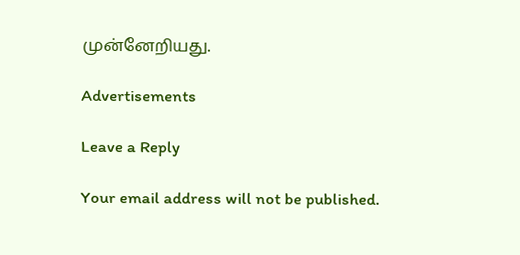முன்னேறியது.

Advertisements

Leave a Reply

Your email address will not be published.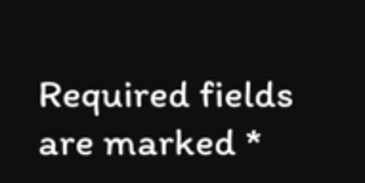Required fields are marked *